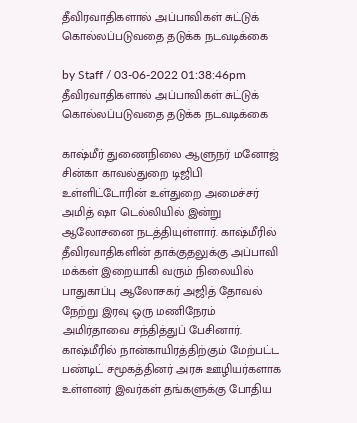தீவிரவாதிகளால் அப்பாவிகள் சுட்டுக் கொல்லப்படுவதை தடுக்க நடவடிக்கை

by Staff / 03-06-2022 01:38:46pm
தீவிரவாதிகளால் அப்பாவிகள் சுட்டுக் கொல்லப்படுவதை தடுக்க நடவடிக்கை

காஷ்மீர் துணைநிலை ஆளுநர் மனோஜ் சின்கா காவல்துறை டிஜிபி உள்ளிட்டோரின் உள்துறை அமைச்சர் அமித் ஷா டெல்லியில் இன்று ஆலோசனை நடத்தியுள்ளார். காஷ்மீரில் தீவிரவாதிகளின் தாக்குதலுக்கு அப்பாவி மக்கள் இறையாகி வரும் நிலையில் பாதுகாப்பு ஆலோசகர் அஜித் தோவல் நேற்று இரவு ஒரு மணிநேரம் அமிர்தாவை சந்தித்துப் பேசினார். காஷ்மீரில் நான்காயிரத்திற்கும் மேற்பட்ட பண்டிட் சமூகத்தினர் அரசு ஊழியர்களாக உள்ளனர் இவர்கள் தங்களுக்கு போதிய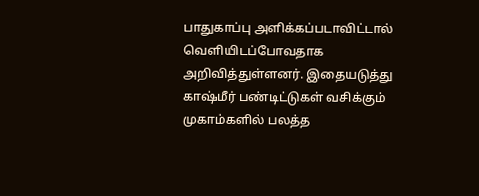பாதுகாப்பு அளிக்கப்படாவிட்டால் வெளியிடப்போவதாக அறிவித்துள்ளனர். இதையடுத்து காஷ்மீர் பண்டிட்டுகள் வசிக்கும் முகாம்களில் பலத்த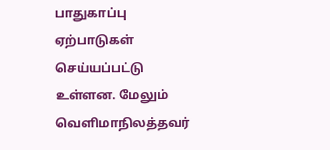பாதுகாப்பு ஏற்பாடுகள் செய்யப்பட்டு உள்ளன. மேலும் வெளிமாநிலத்தவர்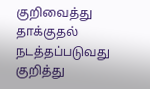குறிவைத்து தாக்குதல் நடத்தப்படுவது குறித்து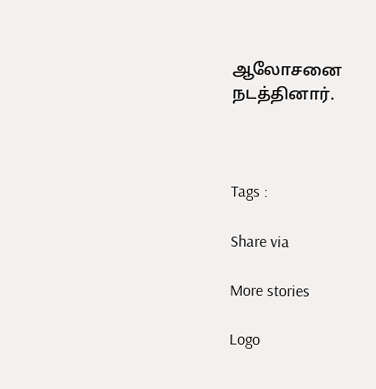ஆலோசனை நடத்தினார்.



Tags :

Share via

More stories

Logo